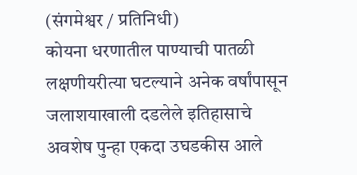(संगमेश्वर / प्रतिनिधी)
कोयना धरणातील पाण्याची पातळी लक्षणीयरीत्या घटल्याने अनेक वर्षांपासून जलाशयाखाली दडलेले इतिहासाचे अवशेष पुन्हा एकदा उघडकीस आले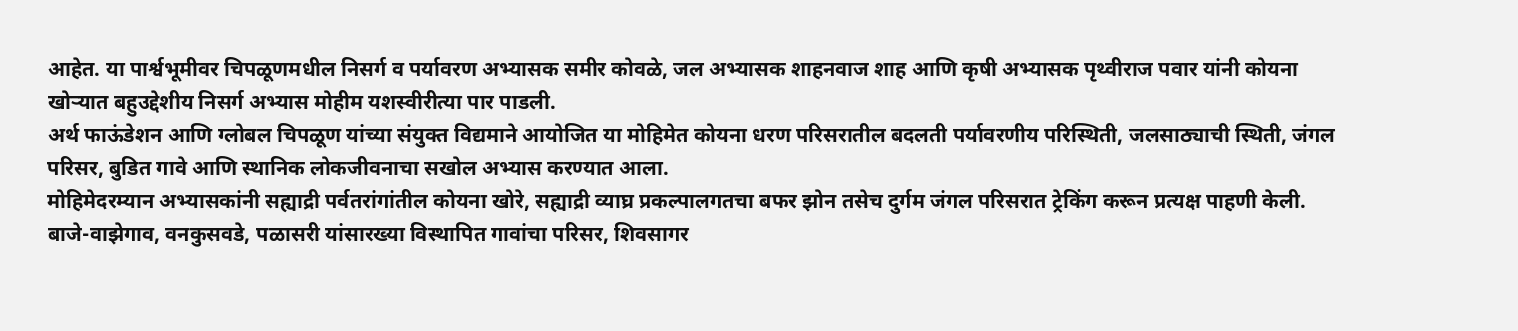आहेत. या पार्श्वभूमीवर चिपळूणमधील निसर्ग व पर्यावरण अभ्यासक समीर कोवळे, जल अभ्यासक शाहनवाज शाह आणि कृषी अभ्यासक पृथ्वीराज पवार यांनी कोयना खोऱ्यात बहुउद्देशीय निसर्ग अभ्यास मोहीम यशस्वीरीत्या पार पाडली.
अर्थ फाऊंडेशन आणि ग्लोबल चिपळूण यांच्या संयुक्त विद्यमाने आयोजित या मोहिमेत कोयना धरण परिसरातील बदलती पर्यावरणीय परिस्थिती, जलसाठ्याची स्थिती, जंगल परिसर, बुडित गावे आणि स्थानिक लोकजीवनाचा सखोल अभ्यास करण्यात आला.
मोहिमेदरम्यान अभ्यासकांनी सह्याद्री पर्वतरांगांतील कोयना खोरे, सह्याद्री व्याघ्र प्रकल्पालगतचा बफर झोन तसेच दुर्गम जंगल परिसरात ट्रेकिंग करून प्रत्यक्ष पाहणी केली. बाजे-वाझेगाव, वनकुसवडे, पळासरी यांसारख्या विस्थापित गावांचा परिसर, शिवसागर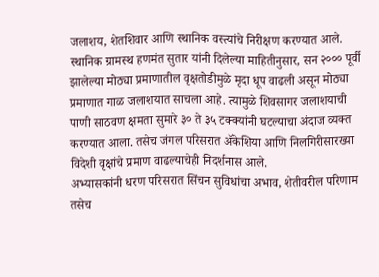जलाशय, शेतशिवार आणि स्थानिक वस्त्यांचे निरीक्षण करण्यात आले.
स्थानिक ग्रामस्थ हणमंत सुतार यांनी दिलेल्या माहितीनुसार, सन २००० पूर्वी झालेल्या मोठ्या प्रमाणातील वृक्षतोडीमुळे मृदा धूप वाढली असून मोठ्या प्रमाणात गाळ जलाशयात साचला आहे. त्यामुळे शिवसागर जलाशयाची पाणी साठवण क्षमता सुमारे ३० ते ३५ टक्क्यांनी घटल्याचा अंदाज व्यक्त करण्यात आला. तसेच जंगल परिसरात ॲकेशिया आणि निलगिरीसारख्या विदेशी वृक्षांचे प्रमाण वाढल्याचेही निदर्शनास आले.
अभ्यासकांनी धरण परिसरात सिंचन सुविधांचा अभाव, शेतीवरील परिणाम तसेच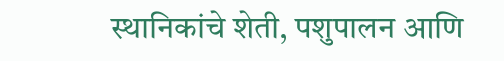स्थानिकांचे शेती, पशुपालन आणि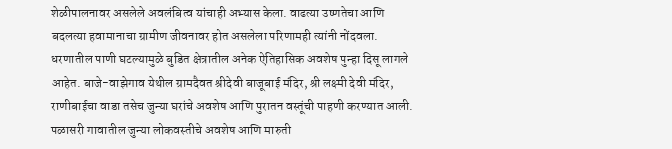शेळीपालनावर असलेले अवलंबित्व यांचाही अभ्यास केला. वाढत्या उष्णतेचा आणि बदलत्या हवामानाचा ग्रामीण जीवनावर होत असलेला परिणामही त्यांनी नोंदवला.
धरणातील पाणी घटल्यामुळे बुडित क्षेत्रातील अनेक ऐतिहासिक अवशेष पुन्हा दिसू लागले आहेत. बाजे-वाझेगाव येथील ग्रामदैवत श्रीदेवी बाजूबाई मंदिर, श्री लक्ष्मी देवी मंदिर, राणीबाईचा वाडा तसेच जुन्या घरांचे अवशेष आणि पुरातन वस्तूंची पाहणी करण्यात आली. पळासरी गावातील जुन्या लोकवस्तीचे अवशेष आणि मारुती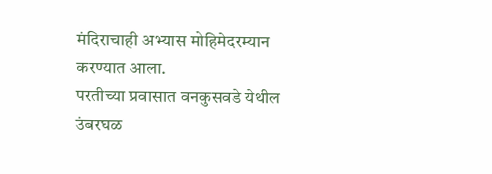मंदिराचाही अभ्यास मोहिमेदरम्यान करण्यात आला.
परतीच्या प्रवासात वनकुसवडे येथील उंबरघळ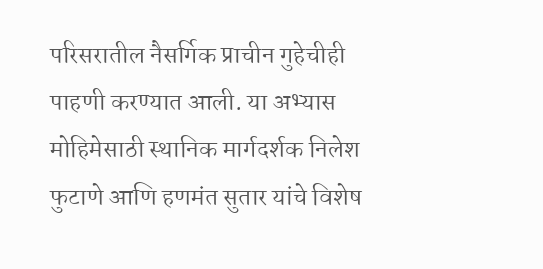परिसरातील नैसर्गिक प्राचीन गुहेचीही पाहणी करण्यात आली. या अभ्यास मोहिमेसाठी स्थानिक मार्गदर्शक निलेश फुटाणे आणि हणमंत सुतार यांचे विशेष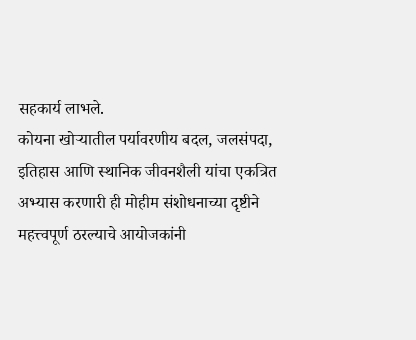सहकार्य लाभले.
कोयना खोऱ्यातील पर्यावरणीय बदल, जलसंपदा, इतिहास आणि स्थानिक जीवनशैली यांचा एकत्रित अभ्यास करणारी ही मोहीम संशोधनाच्या दृष्टीने महत्त्वपूर्ण ठरल्याचे आयोजकांनी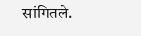सांगितले.